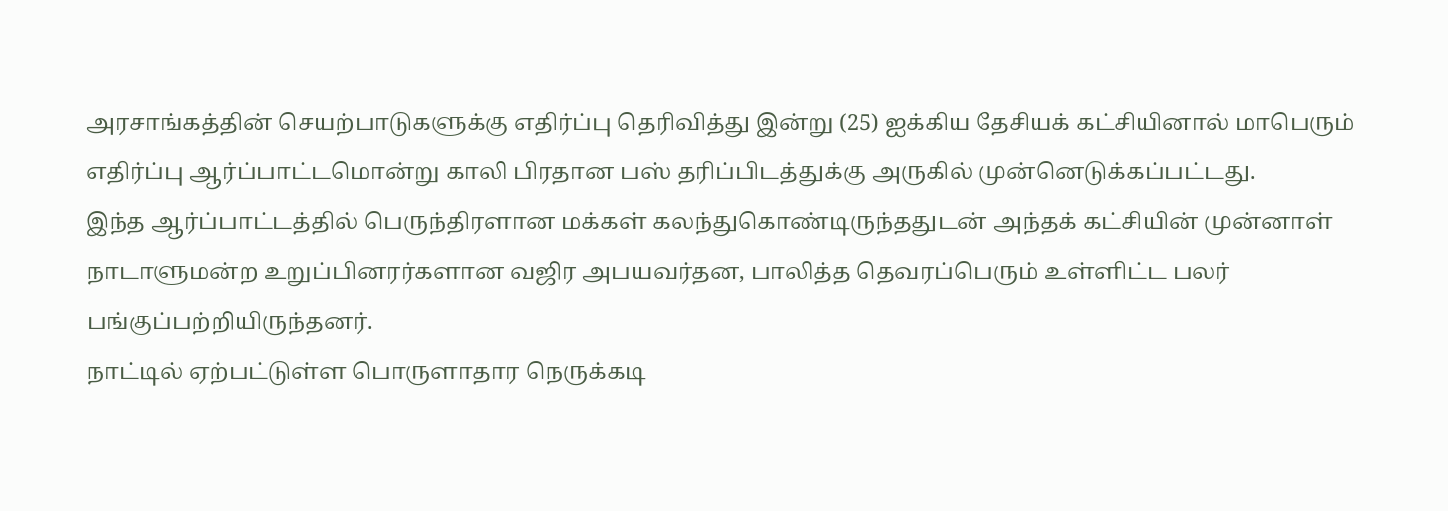அரசாங்கத்தின் செயற்பாடுகளுக்கு எதிர்ப்பு தெரிவித்து இன்று (25) ஐக்கிய தேசியக் கட்சியினால் மாபெரும் எதிர்ப்பு ஆர்ப்பாட்டமொன்று காலி பிரதான பஸ் தரிப்பிடத்துக்கு அருகில் முன்னெடுக்கப்பட்டது.
இந்த ஆர்ப்பாட்டத்தில் பெருந்திரளான மக்கள் கலந்துகொண்டிருந்ததுடன் அந்தக் கட்சியின் முன்னாள் நாடாளுமன்ற உறுப்பினரர்களான வஜிர அபயவர்தன, பாலித்த தெவரப்பெரும் உள்ளிட்ட பலர் பங்குப்பற்றியிருந்தனர்.
நாட்டில் ஏற்பட்டுள்ள பொருளாதார நெருக்கடி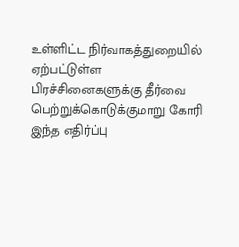உள்ளிட்ட நிர்வாகத்துறையில் ஏற்பட்டுள்ள பிரச்சினைகளுக்கு தீர்வை பெற்றுக்கொடுக்குமாறு கோரி இந்த எதிர்ப்பு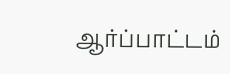ஆர்ப்பாட்டம்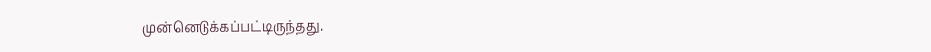முன்னெடுக்கப்பட்டிருந்தது.